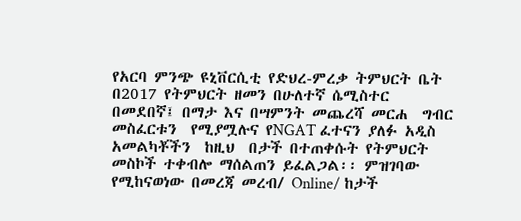የአርባ ምንጭ ዩኒቨርሲቲ የድህረ-ምረቃ ትምህርት ቤት በ2017 የትምህርት ዘመን በሁለተኛ ሴሚስተር በመደበኛ፤ በማታ እና በሣምንት መጨረሻ መርሐ  ግብር  መስፈርቱን  የሚያሟሉና የNGAT ፈተናን ያለፉ አዲስ  አመልካቾችን  ከዚህ  በታች በተጠቀሱት የትምህርት መስኮች ተቀብሎ ማሰልጠን ይፈልጋል፡፡ ምዝገባው የሚከናወነው በመረጃ መረብ/ Online/ ከታች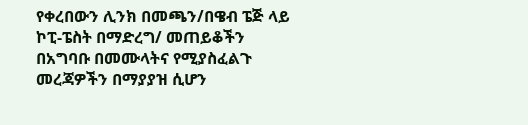የቀረበውን ሊንክ በመጫን/በዌብ ፔጅ ላይ ኮፒ-ፔስት በማድረግ/ መጠይቆችን በአግባቡ በመሙላትና የሚያስፈልጉ መረጃዎችን በማያያዝ ሲሆን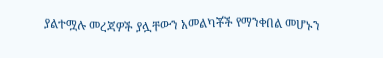ያልተሟሉ መረጃዎች ያሏቸውን አመልካቾች የማንቀበል መሆኑን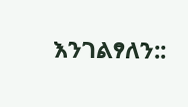እንገልፃለን::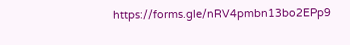https://forms.gle/nRV4pmbn13bo2EPp9